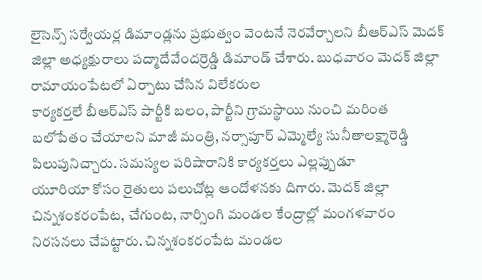లైసెన్స్ సర్వేయర్ల డిమాండ్లను ప్రభుత్వం వెంటనే నెరవేర్చాలని బీఆర్ఎస్ మెదక్ జిల్లా అధ్యక్షురాలు పద్మాదేవేందర్రెడ్డి డిమాండ్ చేశారు. బుధవారం మెదక్ జిల్లా రామాయంపేటలో ఏర్పాటు చేసిన విలేకరుల
కార్యకర్తలే బీఆర్ఎస్ పార్టీకి బలం, పార్టీని గ్రామస్థాయి నుంచి మరింత బలోపేతం చేయాలని మాజీ మంత్రి, నర్సాపూర్ ఎమ్మెల్యే సునీతాలక్ష్మారెడ్డి పిలుపునిచ్చారు. సమస్యల పరిషారానికి కార్యకర్తలు ఎల్లప్పుడూ
యూరియా కోసం రైతులు పలుచోట్ల ఆందోళనకు దిగారు. మెదక్ జిల్లా చిన్నశంకరంపేట, చేగుంట, నార్సింగి మండల కేంద్రాల్లో మంగళవారం నిరసనలు చేపట్టారు. చిన్నశంకరంపేట మండల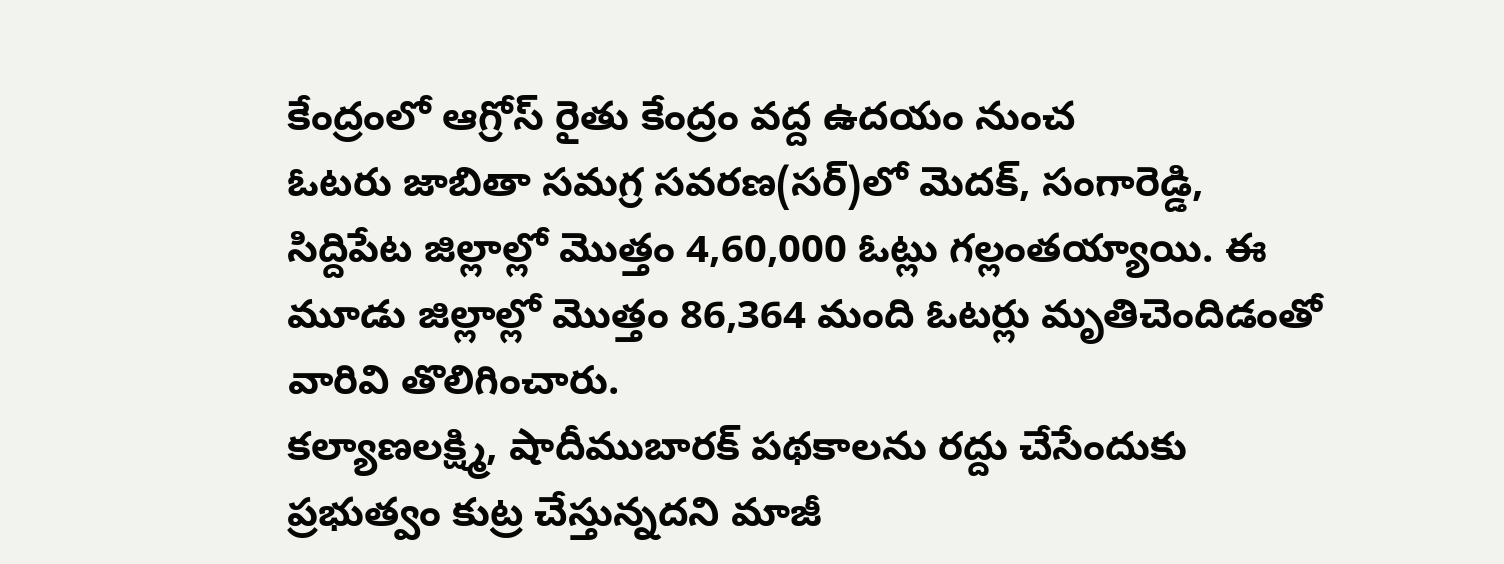కేంద్రంలో ఆగ్రోస్ రైతు కేంద్రం వద్ద ఉదయం నుంచ
ఓటరు జాబితా సమగ్ర సవరణ(సర్)లో మెదక్, సంగారెడ్డి, సిద్దిపేట జిల్లాల్లో మొత్తం 4,60,000 ఓట్లు గల్లంతయ్యాయి. ఈ మూడు జిల్లాల్లో మొత్తం 86,364 మంది ఓటర్లు మృతిచెందిడంతో వారివి తొలిగించారు.
కల్యాణలక్ష్మి, షాదీముబారక్ పథకాలను రద్దు చేసేందుకు ప్రభుత్వం కుట్ర చేస్తున్నదని మాజీ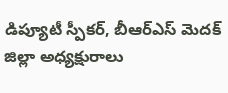డిప్యూటీ స్పీకర్, బీఆర్ఎస్ మెదక్ జిల్లా అధ్యక్షురాలు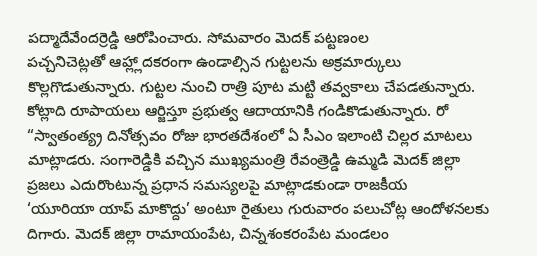పద్మాదేవేందర్రెడ్డి ఆరోపించారు. సోమవారం మెదక్ పట్టణంల
పచ్చనిచెట్లతో ఆహ్ల్లాదకరంగా ఉండాల్సిన గుట్టలను అక్రమార్కులు కొల్లగొడుతున్నారు. గుట్టల నుంచి రాత్రి పూట మట్టి తవ్వకాలు చేపడతున్నారు. కోట్లాది రూపాయలు ఆర్జిస్తూ ప్రభుత్వ ఆదాయానికి గండికొడుతున్నారు. రో
“స్వాతంత్య్ర దినోత్సవం రోజు భారతదేశంలో ఏ సీఎం ఇలాంటి చిల్లర మాటలు మాట్లాడరు. సంగారెడ్డికి వచ్చిన ముఖ్యమంత్రి రేవంత్రెడ్డి ఉమ్మడి మెదక్ జిల్లా ప్రజలు ఎదురొంటున్న ప్రధాన సమస్యలపై మాట్లాడకుండా రాజకీయ
‘యూరియా యాప్ మాకొద్దు’ అంటూ రైతులు గురువారం పలుచోట్ల ఆందోళనలకు దిగారు. మెదక్ జిల్లా రామాయంపేట, చిన్నశంకరంపేట మండలం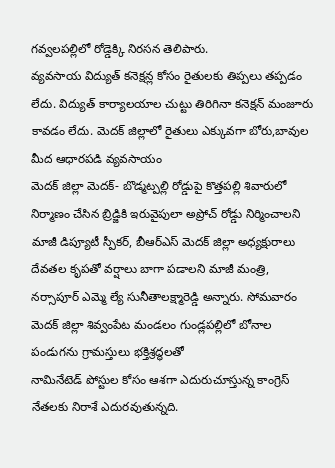గవ్వలపల్లిలో రోడ్డెక్కి నిరసన తెలిపారు.
వ్యవసాయ విద్యుత్ కనెక్షన్ల కోసం రైతులకు తిప్పలు తప్పడం లేదు. విద్యుత్ కార్యాలయాల చుట్టు తిరిగినా కనెక్షన్ మంజూరు కావడం లేదు. మెదక్ జిల్లాలో రైతులు ఎక్కువగా బోరు,బావుల మీద ఆధారపడి వ్యవసాయం
మెదక్ జిల్లా మెదక్- బొడ్మట్పల్లి రోడ్డుపై కొత్తపల్లి శివారులో నిర్మాణం చేసిన బ్రిడ్జికి ఇరువైపులా అప్రోచ్ రోడ్డు నిర్మించాలని మాజీ డిప్యూటీ స్పీకర్, బీఆర్ఎస్ మెదక్ జిల్లా అధ్యక్షురాలు
దేవతల కృపతో వర్షాలు బాగా పడాలని మాజీ మంత్రి, నర్సాపూర్ ఎమ్మె ల్యే సునీతాలక్ష్మారెడ్డి అన్నారు. సోమవారం మెదక్ జిల్లా శివ్వంపేట మండలం గుండ్లపల్లిలో బోనాల పండుగను గ్రామస్తులు భక్తిశ్రద్ధలతో
నామినేటెడ్ పోస్టుల కోసం ఆశగా ఎదురుచూస్తున్న కాంగ్రెస్ నేతలకు నిరాశే ఎదురవుతున్నది.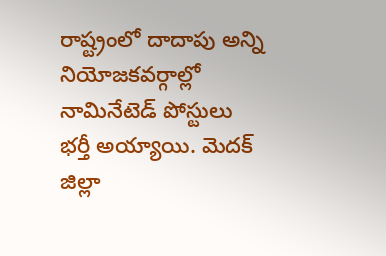రాష్ట్రంలో దాదాపు అన్ని నియోజకవర్గాల్లో నామినేటెడ్ పోస్టులు భర్తీ అయ్యాయి. మెదక్ జిల్లా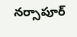నర్సాపూర్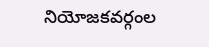నియోజకవర్గంల